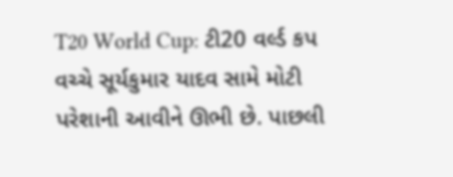T20 World Cup: ટી20 વર્લ્ડ કપ વચ્ચે સૂર્યકુમાર યાદવ સામે મોટી પરેશાની આવીને ઊભી છે. પાછલી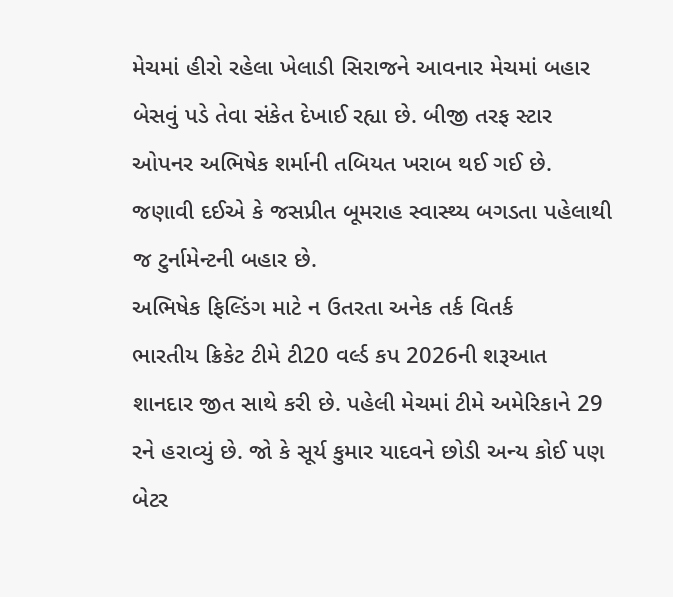મેચમાં હીરો રહેલા ખેલાડી સિરાજને આવનાર મેચમાં બહાર બેસવું પડે તેવા સંકેત દેખાઈ રહ્યા છે. બીજી તરફ સ્ટાર ઓપનર અભિષેક શર્માની તબિયત ખરાબ થઈ ગઈ છે. જણાવી દઈએ કે જસપ્રીત બૂમરાહ સ્વાસ્થ્ય બગડતા પહેલાથી જ ટુર્નામેન્ટની બહાર છે.
અભિષેક ફિલ્ડિંગ માટે ન ઉતરતા અનેક તર્ક વિતર્ક
ભારતીય ક્રિકેટ ટીમે ટી20 વર્લ્ડ કપ 2026ની શરૂઆત શાનદાર જીત સાથે કરી છે. પહેલી મેચમાં ટીમે અમેરિકાને 29 રને હરાવ્યું છે. જો કે સૂર્ય કુમાર યાદવને છોડી અન્ય કોઈ પણ બેટર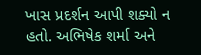ખાસ પ્રદર્શન આપી શક્યો ન હતો. અભિષેક શર્મા અને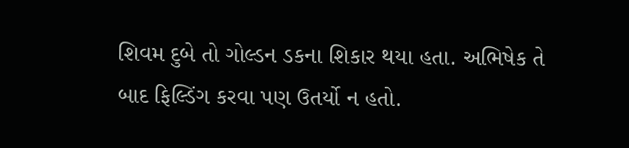શિવમ દુબે તો ગોલ્ડન ડકના શિકાર થયા હતા. અભિષેક તે બાદ ફિલ્ડિંગ કરવા પણ ઉતર્યો ન હતો.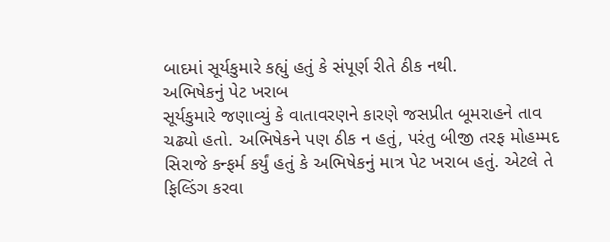બાદમાં સૂર્યકુમારે કહ્યું હતું કે સંપૂર્ણ રીતે ઠીક નથી.
અભિષેકનું પેટ ખરાબ
સૂર્યકુમારે જણાવ્યું કે વાતાવરણને કારણે જસપ્રીત બૂમરાહને તાવ ચઢ્યો હતો. અભિષેકને પણ ઠીક ન હતું, પરંતુ બીજી તરફ મોહમ્મદ સિરાજે કન્ફર્મ કર્યું હતું કે અભિષેકનું માત્ર પેટ ખરાબ હતું. એટલે તે ફિલ્ડિંગ કરવા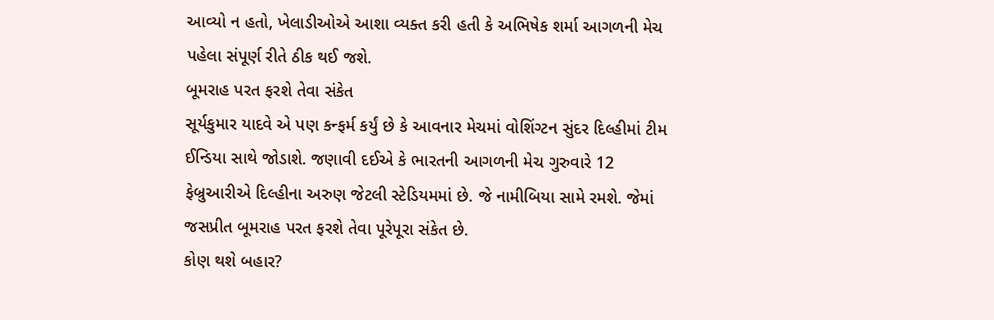આવ્યો ન હતો, ખેલાડીઓએ આશા વ્યક્ત કરી હતી કે અભિષેક શર્મા આગળની મેચ પહેલા સંપૂર્ણ રીતે ઠીક થઈ જશે.
બૂમરાહ પરત ફરશે તેવા સંકેત
સૂર્યકુમાર યાદવે એ પણ કન્ફર્મ કર્યું છે કે આવનાર મેચમાં વોશિંગ્ટન સુંદર દિલ્હીમાં ટીમ ઈન્ડિયા સાથે જોડાશે. જણાવી દઈએ કે ભારતની આગળની મેચ ગુરુવારે 12 ફેબ્રુઆરીએ દિલ્હીના અરુણ જેટલી સ્ટેડિયમમાં છે. જે નામીબિયા સામે રમશે. જેમાં જસપ્રીત બૂમરાહ પરત ફરશે તેવા પૂરેપૂરા સંકેત છે.
કોણ થશે બહાર?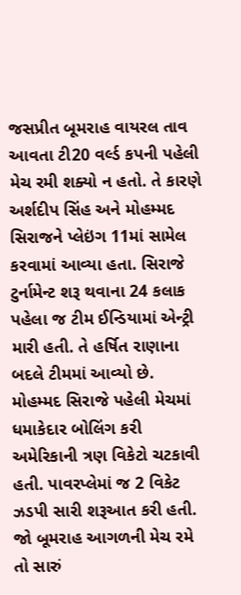જસપ્રીત બૂમરાહ વાયરલ તાવ આવતા ટી20 વર્લ્ડ કપની પહેલી મેચ રમી શક્યો ન હતો. તે કારણે અર્શદીપ સિંહ અને મોહમ્મદ સિરાજને પ્લેઇંગ 11માં સામેલ કરવામાં આવ્યા હતા. સિરાજે ટુર્નામેન્ટ શરૂ થવાના 24 કલાક પહેલા જ ટીમ ઈન્ડિયામાં એન્ટ્રી મારી હતી. તે હર્ષિત રાણાના બદલે ટીમમાં આવ્યો છે. મોહમ્મદ સિરાજે પહેલી મેચમાં ધમાકેદાર બોલિંગ કરી અમેરિકાની ત્રણ વિકેટો ચટકાવી હતી. પાવરપ્લેમાં જ 2 વિકેટ ઝડપી સારી શરૂઆત કરી હતી. જો બૂમરાહ આગળની મેચ રમે તો સારું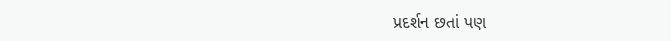પ્રદર્શન છતાં પણ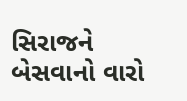સિરાજને બેસવાનો વારો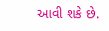આવી શકે છે.